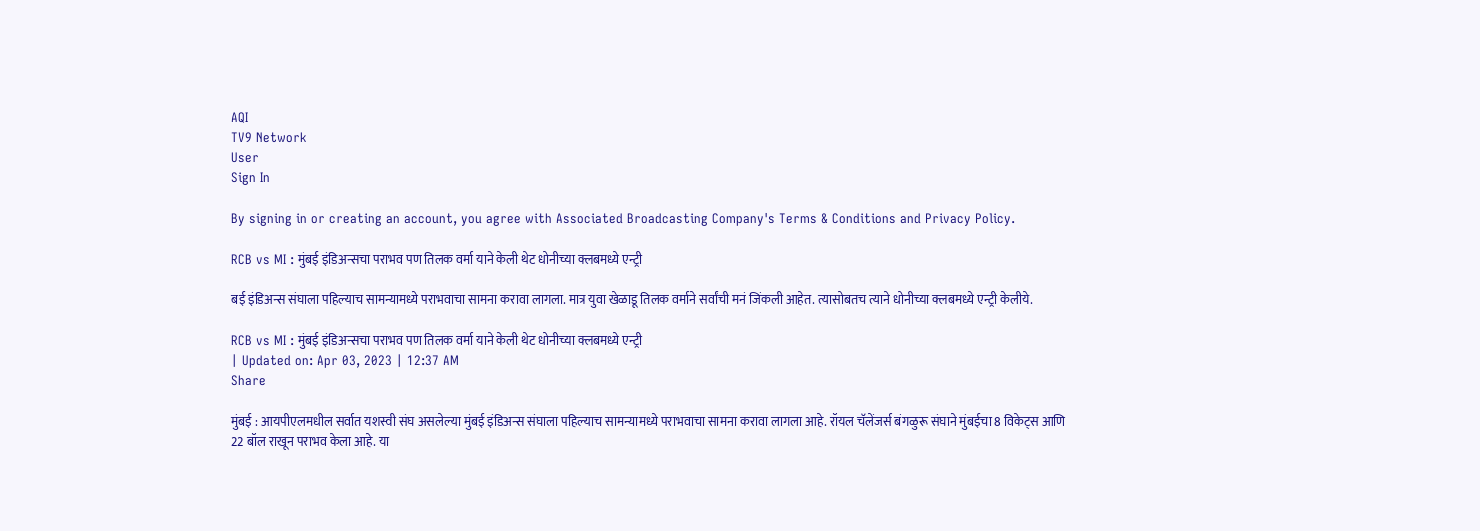AQI
TV9 Network
User
Sign In

By signing in or creating an account, you agree with Associated Broadcasting Company's Terms & Conditions and Privacy Policy.

RCB vs MI : मुंबई इंडिअन्सचा पराभव पण तिलक वर्मा याने केली थेट धोनीच्या क्लबमध्ये एन्ट्री

बई इंडिअन्स संघाला पहिल्याच सामन्यामध्ये पराभवाचा सामना करावा लागला. मात्र युवा खेळाडू तिलक वर्माने सर्वांची मनं जिंकली आहेत. त्यासोबतच त्याने धोनीच्या क्लबमध्ये एन्ट्री केलीये.

RCB vs MI : मुंबई इंडिअन्सचा पराभव पण तिलक वर्मा याने केली थेट धोनीच्या क्लबमध्ये एन्ट्री
| Updated on: Apr 03, 2023 | 12:37 AM
Share

मुंबई : आयपीएलमधील सर्वात यशस्वी संघ असलेल्या मुंबई इंडिअन्स संघाला पहिल्याच सामन्यामध्ये पराभवाचा सामना करावा लागला आहे. रॉयल चॅलेंजर्स बंगळुरू संघाने मुंबईचा 8 विकेट्स आणि 22 बॉल राखून पराभव केला आहे. या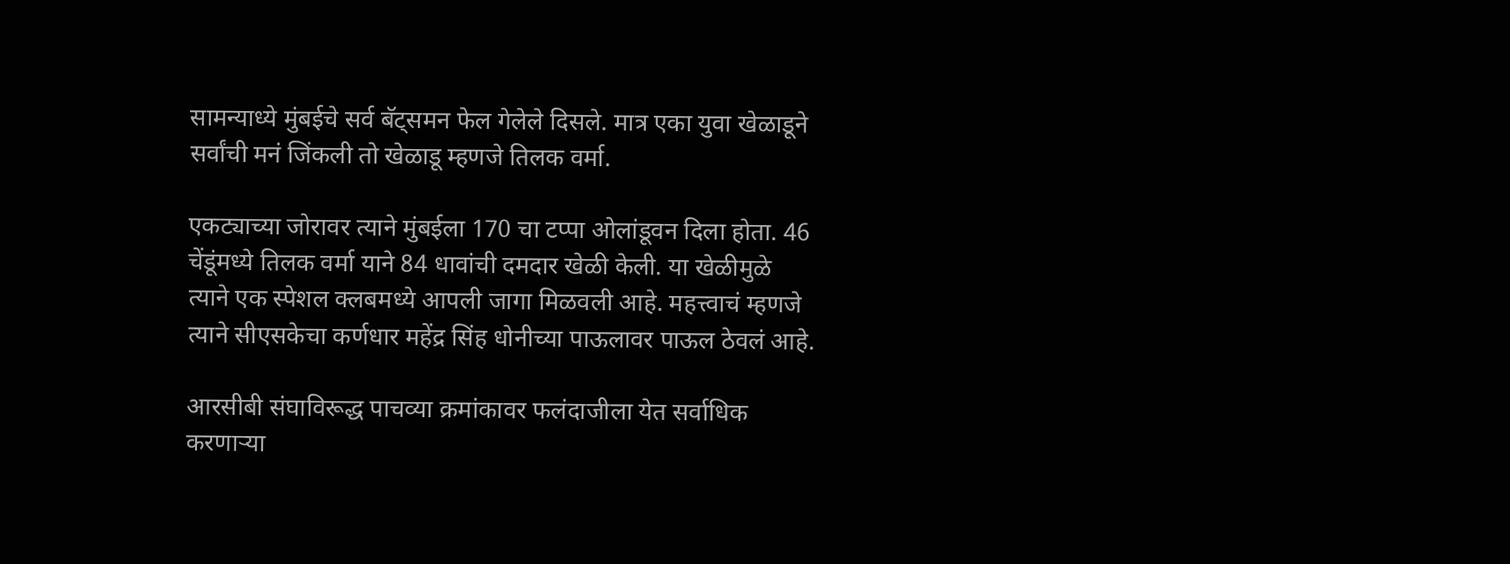सामन्याध्ये मुंबईचे सर्व बॅट्समन फेल गेलेले दिसले. मात्र एका युवा खेळाडूने सर्वांची मनं जिंकली तो खेळाडू म्हणजे तिलक वर्मा.

एकट्याच्या जोरावर त्याने मुंबईला 170 चा टप्पा ओलांडूवन दिला होता. 46 चेंडूंमध्ये तिलक वर्मा याने 84 धावांची दमदार खेळी केली. या खेळीमुळे त्याने एक स्पेशल क्लबमध्ये आपली जागा मिळवली आहे. महत्त्वाचं म्हणजे त्याने सीएसकेचा कर्णधार महेंद्र सिंह धोनीच्या पाऊलावर पाऊल ठेवलं आहे.

आरसीबी संघाविरूद्ध पाचव्या क्रमांकावर फलंदाजीला येत सर्वाधिक करणाऱ्या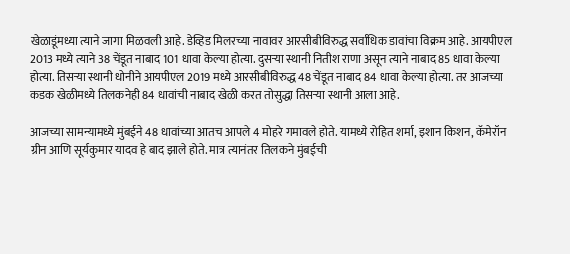खेळाडूंमध्या त्याने जागा मिळवली आहे. डेव्हिड मिलरच्या नावावर आरसीबीविरुद्ध सर्वाधिक डावांचा विक्रम आहे. आयपीएल 2013 मध्ये त्याने 38 चेंडूत नाबाद 101 धावा केल्या होत्या. दुसऱ्या स्थानी नितीश राणा असून त्याने नाबाद 85 धावा केल्या होत्या. तिसऱ्या स्थानी धोनीने आयपीएल 2019 मध्ये आरसीबीविरुद्ध 48 चेंडूत नाबाद 84 धावा केल्या होत्या. तर आजच्या कडक खेळीमध्ये तिलकनेही 84 धावांची नाबाद खेळी करत तोसुद्धा तिसऱ्या स्थानी आला आहे.

आजच्या सामन्यामध्ये मुंबईने 48 धावांच्या आतच आपले 4 मोहरे गमावले होते. यामध्ये रोहित शर्मा, इशान किशन, कॅमेरॉन ग्रीन आणि सूर्यकुमार यादव हे बाद झाले होते. मात्र त्यानंतर तिलकने मुंबईची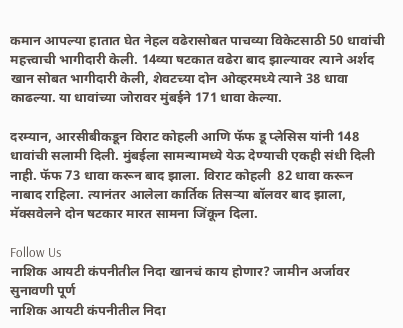कमान आपल्या हातात घेत नेहल वढेरासोबत पाचव्या विकेटसाठी 50 धावांची महत्त्वाची भागीदारी केली. 14व्या षटकात वढेरा बाद झाल्यावर त्याने अर्शद खान सोबत भागीदारी केली, शेवटच्या दोन ओव्हरमध्ये त्याने 38 धावा काढल्या. या धावांच्या जोरावर मुंबईने 171 धावा केल्या.

दरम्यान, आरसीबीकडून विराट कोहली आणि फॅफ डू प्लेसिस यांनी 148 धावांची सलामी दिली. मुंबईला सामन्यामध्ये येऊ देण्याची एकही संधी दिली नाही. फॅफ 73 धावा करून बाद झाला. विराट कोहली  82 धावा करून नाबाद राहिला. त्यानंतर आलेला कार्तिक तिसऱ्या बॉलवर बाद झाला, मॅक्सवेलने दोन षटकार मारत सामना जिंकून दिला.

Follow Us
नाशिक आयटी कंपनीतील निदा खानचं काय होणार? जामीन अर्जावर सुनावणी पूर्ण
नाशिक आयटी कंपनीतील निदा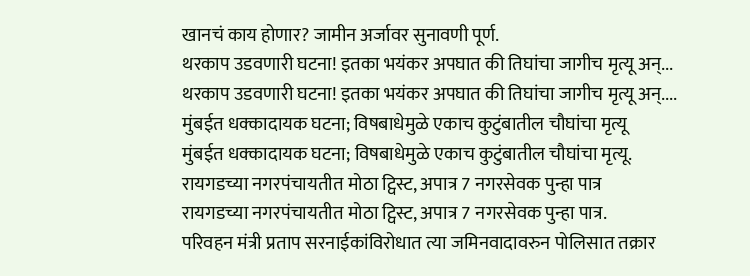खानचं काय होणार? जामीन अर्जावर सुनावणी पूर्ण.
थरकाप उडवणारी घटना! इतका भयंकर अपघात की तिघांचा जागीच मृत्यू अन्...
थरकाप उडवणारी घटना! इतका भयंकर अपघात की तिघांचा जागीच मृत्यू अन्....
मुंबईत धक्कादायक घटना; विषबाधेमुळे एकाच कुटुंबातील चौघांचा मृत्यू
मुंबईत धक्कादायक घटना; विषबाधेमुळे एकाच कुटुंबातील चौघांचा मृत्यू.
रायगडच्या नगरपंचायतीत मोठा ट्विस्ट, अपात्र 7 नगरसेवक पुन्हा पात्र
रायगडच्या नगरपंचायतीत मोठा ट्विस्ट, अपात्र 7 नगरसेवक पुन्हा पात्र.
परिवहन मंत्री प्रताप सरनाईकांविरोधात त्या जमिनवादावरुन पोलिसात तक्रार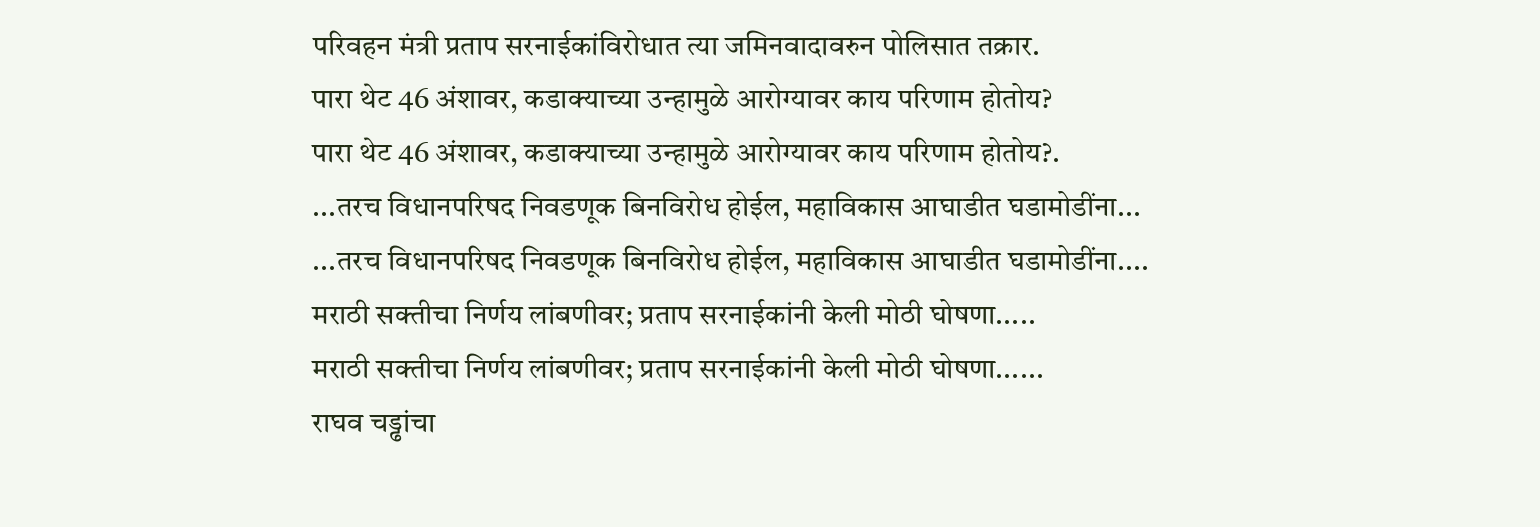परिवहन मंत्री प्रताप सरनाईकांविरोधात त्या जमिनवादावरुन पोलिसात तक्रार.
पारा थेट 46 अंशावर, कडाक्याच्या उन्हामुळे आरोग्यावर काय परिणाम होतोय?
पारा थेट 46 अंशावर, कडाक्याच्या उन्हामुळे आरोग्यावर काय परिणाम होतोय?.
...तरच विधानपरिषद निवडणूक बिनविरोध होईल, महाविकास आघाडीत घडामोडींना...
...तरच विधानपरिषद निवडणूक बिनविरोध होईल, महाविकास आघाडीत घडामोडींना....
मराठी सक्तीचा निर्णय लांबणीवर; प्रताप सरनाईकांनी केली मोठी घोषणा.....
मराठी सक्तीचा निर्णय लांबणीवर; प्रताप सरनाईकांनी केली मोठी घोषणा......
राघव चड्ढांचा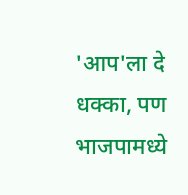'आप'ला दे धक्का, पण भाजपामध्ये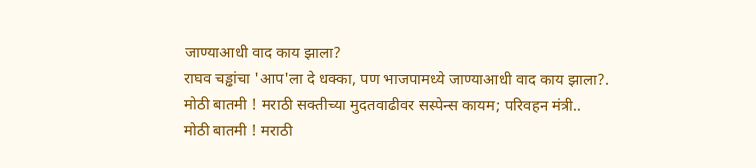जाण्याआधी वाद काय झाला?
राघव चड्ढांचा 'आप'ला दे धक्का, पण भाजपामध्ये जाण्याआधी वाद काय झाला?.
मोठी बातमी ! मराठी सक्तीच्या मुदतवाढीवर सस्पेन्स कायम; परिवहन मंत्री..
मोठी बातमी ! मराठी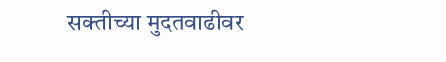सक्तीच्या मुदतवाढीवर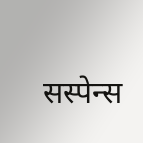सस्पेन्स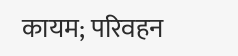कायम; परिवहन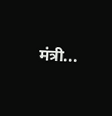मंत्री...